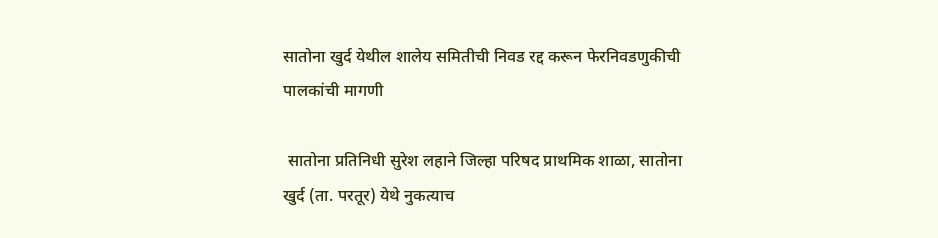सातोना खुर्द येथील शालेय समितीची निवड रद्द करून फेरनिवडणुकीची पालकांची मागणी

 सातोना प्रतिनिधी सुरेश लहाने जिल्हा परिषद प्राथमिक शाळा, सातोना खुर्द (ता. परतूर) येथे नुकत्याच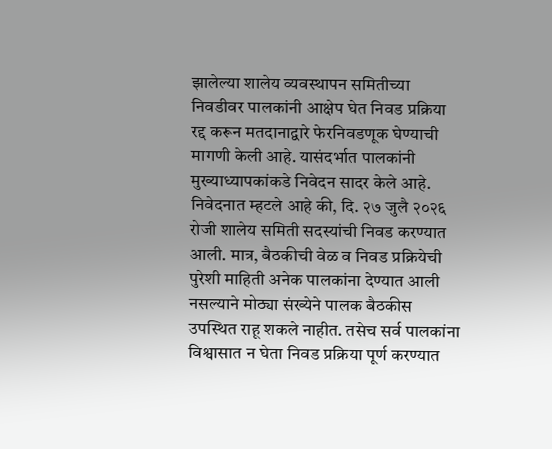झालेल्या शालेय व्यवस्थापन समितीच्या निवडीवर पालकांनी आक्षेप घेत निवड प्रक्रिया रद्द करून मतदानाद्वारे फेरनिवडणूक घेण्याची मागणी केली आहे. यासंदर्भात पालकांनी मुख्याध्यापकांकडे निवेदन सादर केले आहे. निवेदनात म्हटले आहे की, दि. २७ जुलै २०२६ रोजी शालेय समिती सदस्यांची निवड करण्यात आली. मात्र, बैठकीची वेळ व निवड प्रक्रियेची पुरेशी माहिती अनेक पालकांना देण्यात आली नसल्याने मोठ्या संख्येने पालक बैठकीस उपस्थित राहू शकले नाहीत. तसेच सर्व पालकांना विश्वासात न घेता निवड प्रक्रिया पूर्ण करण्यात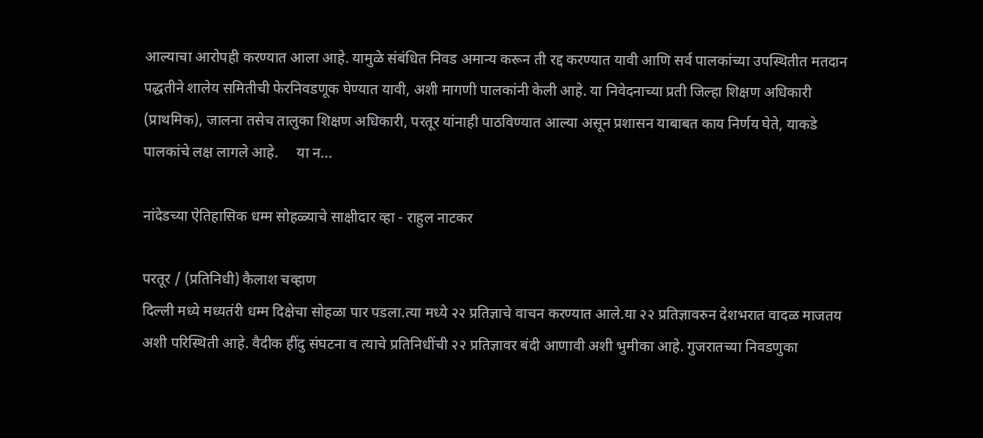आल्याचा आरोपही करण्यात आला आहे. यामुळे संबंधित निवड अमान्य करून ती रद्द करण्यात यावी आणि सर्व पालकांच्या उपस्थितीत मतदान पद्धतीने शालेय समितीची फेरनिवडणूक घेण्यात यावी, अशी मागणी पालकांनी केली आहे. या निवेदनाच्या प्रती जिल्हा शिक्षण अधिकारी  (प्राथमिक), जालना तसेच तालुका शिक्षण अधिकारी, परतूर यांनाही पाठविण्यात आल्या असून प्रशासन याबाबत काय निर्णय घेते, याकडे पालकांचे लक्ष लागले आहे.     या न...

नांदेडच्या ऐतिहासिक धम्म सोहळ्याचे साक्षीदार व्हा - राहुल नाटकर

परतूर / (प्रतिनिधी) कैलाश चव्हाण
दिल्ली मध्ये मध्यतंरी धम्म दिक्षेचा सोहळा पार पडला.त्या मध्ये २२ प्रतिज्ञाचे वाचन करण्यात आले.या २२ प्रतिज्ञावरुन देशभरात वादळ माजतय अशी परिस्थिती आहे. वैदीक हींदु संघटना व त्याचे प्रतिनिधींची २२ प्रतिज्ञावर बंदी आणावी अशी भुमीका आहे. गुजरातच्या निवडणुका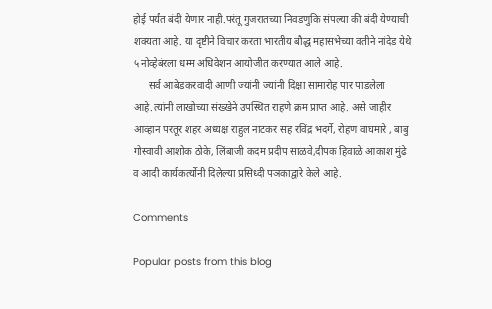होई पर्यंत बंदी येणार नाही.परंतू गुजरातच्या निवडणुकि संपल्या की बंदी येण्याची शक्यता आहे. या दृष्टीने विचार करता भारतीय बौद्ध महासभेच्या वतीने नांदेड येथे ५ नोव्हेबंरला धम्म अधिवेशन आयोजीत करण्यात आले आहे.
      सर्व आबेडकरवादी आणी ज्यांनी ज्यांनी दिक्षा सामारोह पार पाडलेला आहे.त्यांनी लाखोच्या संख्खेने उपस्थित राहणे क्रम प्राप्त आहे. असे जाहीर आव्हान परतूर शहर अध्यक्ष राहुल नाटकर सह रविंद्र भदर्गे, रोहण वाघमारे , बाबु गोस्वावी आशोक ठोके, लिंबाजी कदम प्रदीप साळवे,दीपक हिवाळे आकाश मुंढे व आदी कार्यकर्त्योनी दिलेल्या प्रसिध्दी पञकाद्वारे केले आहे.

Comments

Popular posts from this blog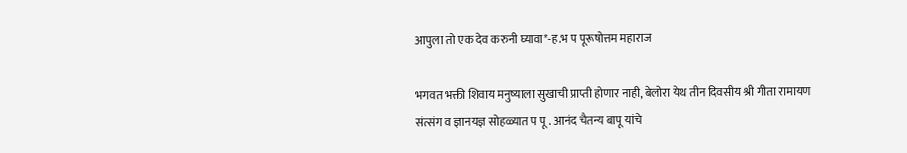आपुला तो एक देव करुनी घ्यावा*-ह.भ प पूरूषोत्तम महाराज

भगवत भक्ती शिवाय मनुष्याला सुखाची प्राप्ती होणार नाही, बेलोरा येथ तीन दिवसीय श्री गीता रामायण संत्संग व ज्ञानयज्ञ सोहळ्यात प पू . आनंद चैतन्य बापू यांचे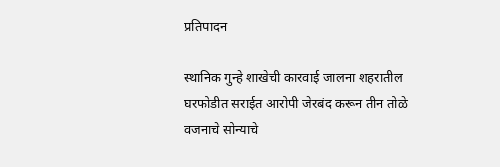प्रतिपादन

स्थानिक गुन्हे शाखेची कारवाई जालना शहरातील घरफोडीत सराईत आरोपी जेरबंद करून तीन तोळे वजनाचे सोन्याचे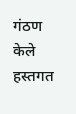गंठण केले हस्तगत